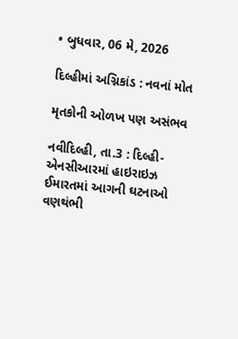• બુધવાર, 06 મે, 2026

દિલ્હીમાં અગ્નિકાંડ : નવનાં મોત

મૃતકોની ઓળખ પણ અસંભવ

નવીદિલ્હી, તા.3 : દિલ્હી-એનસીઆરમાં હાઇરાઇઝ ઈમારતમાં આગની ઘટનાઓ વણથંભી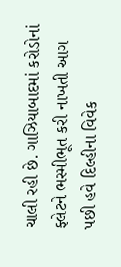ચાલી રહી છે. ગાઝિયાબાદમાં કરોડોનાં ફ્લેટને ભસ્મીભૂત કરી નાખતી આગ પછી હવે દિલ્હીના વિવેક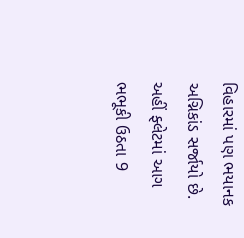વિહારમાં પણ ભયાનક અગ્નિકાંડ સર્જાયો છે. અહીં ફ્લેટમાં આગ ભભૂકી ઉઠતા 9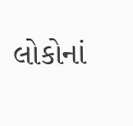લોકોનાં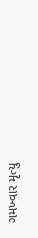ગમખ્વાર મૃત્યુ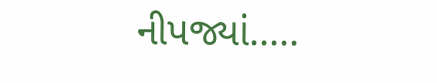નીપજ્યાં.....